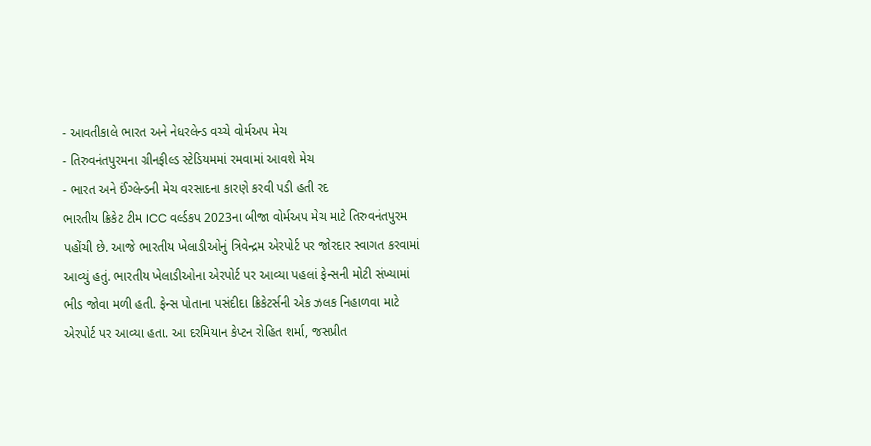- આવતીકાલે ભારત અને નેધરલેન્ડ વચ્ચે વોર્મઅપ મેચ
- તિરુવનંતપુરમના ગ્રીનફીલ્ડ સ્ટેડિયમમાં રમવામાં આવશે મેચ
- ભારત અને ઈંગ્લેન્ડની મેચ વરસાદના કારણે કરવી પડી હતી રદ
ભારતીય ક્રિકેટ ટીમ ICC વર્લ્ડકપ 2023ના બીજા વોર્મઅપ મેચ માટે તિરુવનંતપુરમ પહોંચી છે. આજે ભારતીય ખેલાડીઓનું ત્રિવેન્દ્રમ એરપોર્ટ પર જોરદાર સ્વાગત કરવામાં આવ્યું હતું. ભારતીય ખેલાડીઓના એરપોર્ટ પર આવ્યા પહલાં ફેન્સની મોટી સંખ્યામાં ભીડ જોવા મળી હતી. ફેન્સ પોતાના પસંદીદા ક્રિકેટર્સની એક ઝલક નિહાળવા માટે એરપોર્ટ પર આવ્યા હતા. આ દરમિયાન કેપ્ટન રોહિત શર્મા, જસપ્રીત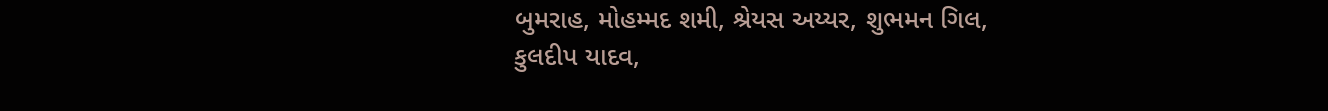બુમરાહ, મોહમ્મદ શમી, શ્રેયસ અય્યર, શુભમન ગિલ, કુલદીપ યાદવ,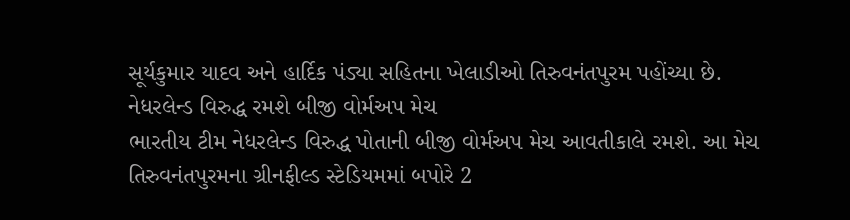સૂર્યકુમાર યાદવ અને હાર્દિક પંડ્યા સહિતના ખેલાડીઓ તિરુવનંતપુરમ પહોંચ્યા છે.
નેધરલેન્ડ વિરુદ્ધ રમશે બીજી વોર્મઅપ મેચ
ભારતીય ટીમ નેધરલેન્ડ વિરુદ્ધ પોતાની બીજી વોર્મઅપ મેચ આવતીકાલે રમશે. આ મેચ તિરુવનંતપુરમના ગ્રીનફીલ્ડ સ્ટેડિયમમાં બપોરે 2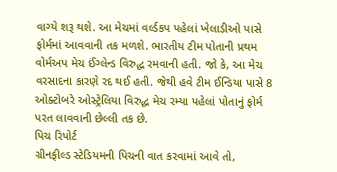વાગ્યે શરૂ થશે. આ મેચમાં વર્લ્ડકપ પહેલાં ખેલાડીઓ પાસે ફોર્મમાં આવવાની તક મળશે. ભારતીય ટીમ પોતાની પ્રથમ વોર્મઅપ મેચ ઈંગ્લેન્ડ વિરુદ્ધ રમવાની હતી. જો કે, આ મેચ વરસાદના કારણે રદ થઈ હતી. જેથી હવે ટીમ ઈન્ડિયા પાસે 8 ઓક્ટોબરે ઓસ્ટ્રેલિયા વિરુદ્ધ મેચ રમ્યા પહેલાં પોતાનું ફોર્મ પરત લાવવાની છેલ્લી તક છે.
પિચ રિપોર્ટ
ગ્રીનફીલ્ડ સ્ટેડિયમની પિચની વાત કરવામાં આવે તો,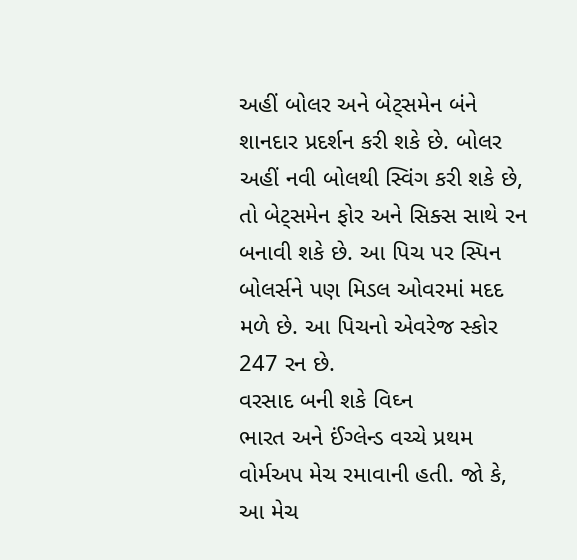અહીં બોલર અને બેટ્સમેન બંને શાનદાર પ્રદર્શન કરી શકે છે. બોલર અહીં નવી બોલથી સ્વિંગ કરી શકે છે, તો બેટ્સમેન ફોર અને સિક્સ સાથે રન બનાવી શકે છે. આ પિચ પર સ્પિન બોલર્સને પણ મિડલ ઓવરમાં મદદ મળે છે. આ પિચનો એવરેજ સ્કોર 247 રન છે.
વરસાદ બની શકે વિઘ્ન
ભારત અને ઈંગ્લેન્ડ વચ્ચે પ્રથમ વોર્મઅપ મેચ રમાવાની હતી. જો કે, આ મેચ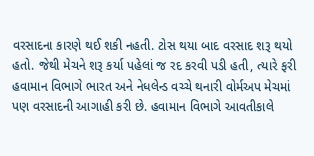વરસાદના કારણે થઈ શકી નહતી. ટોસ થયા બાદ વરસાદ શરૂ થયો હતો. જેથી મેચને શરૂ કર્યા પહેલાં જ રદ કરવી પડી હતી, ત્યારે ફરી હવામાન વિભાગે ભારત અને નેધલેન્ડ વચ્ચે થનારી વોર્મઅપ મેચમાં પણ વરસાદની આગાહી કરી છે. હવામાન વિભાગે આવતીકાલે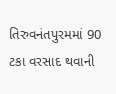તિરુવનંતપુરમમાં 90 ટકા વરસાદ થવાની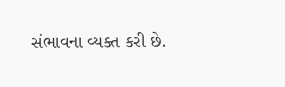સંભાવના વ્યક્ત કરી છે.